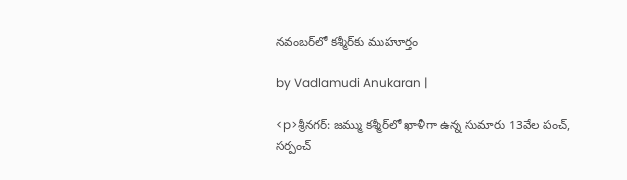నవంబర్‌లో కశ్మీర్‌కు ముహూర్తం

by Vadlamudi Anukaran |

<p>శ్రీనగర్: జమ్ము కశ్మీర్‌లో ఖాళీగా ఉన్న సుమారు 13వేల పంచ్, సర్పంచ్‌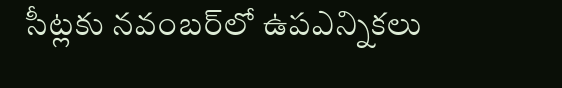సీట్లకు నవంబర్‌లో ఉపఎన్నికలు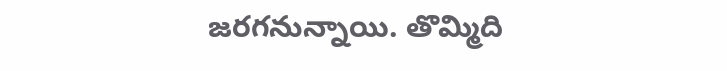జరగనున్నాయి. తొమ్మిది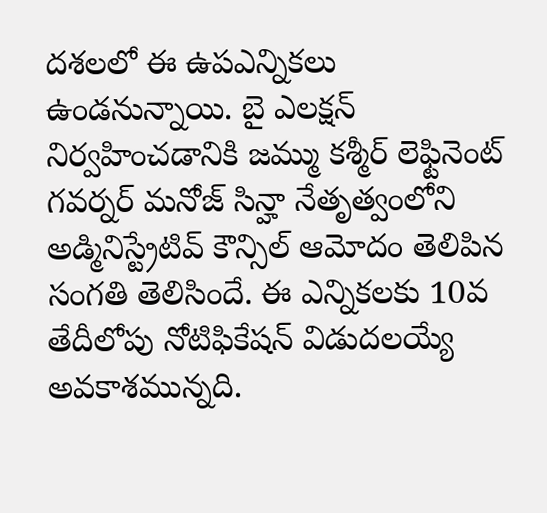దశలలో ఈ ఉపఎన్నికలు ఉండనున్నాయి. బై ఎలక్షన్ నిర్వహించడానికి జమ్ము కశ్మీర్ లెఫ్టినెంట్ గవర్నర్ మనోజ్ సిన్హా నేతృత్వంలోని అడ్మినిస్ట్రేటివ్ కౌన్సిల్ ఆమోదం తెలిపిన సంగతి తెలిసిందే. ఈ ఎన్నికలకు 10వ తేదీలోపు నోటిఫికేషన్ విడుదలయ్యే అవకాశమున్నది.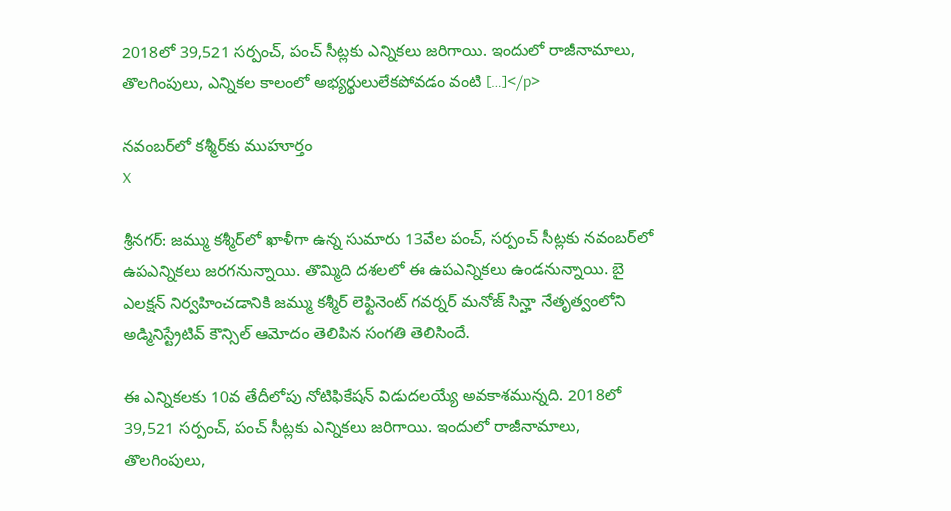2018లో 39,521 సర్పంచ్, పంచ్ సీట్లకు ఎన్నికలు జరిగాయి. ఇందులో రాజీనామాలు, తొలగింపులు, ఎన్నికల కాలంలో అభ్యర్థులులేకపోవడం వంటి […]</p>

నవంబర్‌లో కశ్మీర్‌కు ముహూర్తం
X

శ్రీనగర్: జమ్ము కశ్మీర్‌లో ఖాళీగా ఉన్న సుమారు 13వేల పంచ్, సర్పంచ్‌ సీట్లకు నవంబర్‌లో ఉపఎన్నికలు జరగనున్నాయి. తొమ్మిది దశలలో ఈ ఉపఎన్నికలు ఉండనున్నాయి. బై ఎలక్షన్ నిర్వహించడానికి జమ్ము కశ్మీర్ లెఫ్టినెంట్ గవర్నర్ మనోజ్ సిన్హా నేతృత్వంలోని అడ్మినిస్ట్రేటివ్ కౌన్సిల్ ఆమోదం తెలిపిన సంగతి తెలిసిందే.

ఈ ఎన్నికలకు 10వ తేదీలోపు నోటిఫికేషన్ విడుదలయ్యే అవకాశమున్నది. 2018లో 39,521 సర్పంచ్, పంచ్ సీట్లకు ఎన్నికలు జరిగాయి. ఇందులో రాజీనామాలు, తొలగింపులు,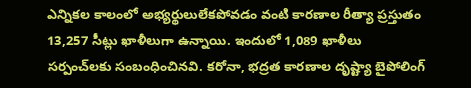ఎన్నికల కాలంలో అభ్యర్థులులేకపోవడం వంటి కారణాల రీత్యా ప్రస్తుతం 13,257 సీట్లు ఖాళీలుగా ఉన్నాయి. ఇందులో 1,089 ఖాళీలు సర్పంచ్‌లకు సంబంధించినవి. కరోనా, భద్రత కారణాల దృష్ట్యా బైపోలింగ్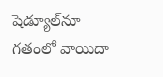షెడ్యూల్‌నూ గతంలో వాయిదా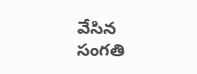వేసిన సంగతి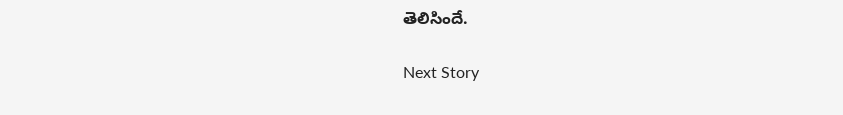తెలిసిందే.

Next Story